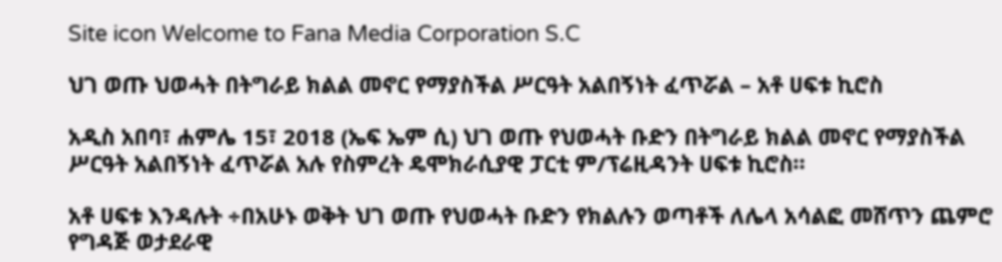Site icon Welcome to Fana Media Corporation S.C

ህገ ወጡ ህወሓት በትግራይ ክልል መኖር የማያስችል ሥርዓት አልበኝነት ፈጥሯል – አቶ ሀፍቱ ኪሮስ

አዲስ አበባ፣ ሐምሌ 15፣ 2018 (ኤፍ ኤም ሲ) ህገ ወጡ የህወሓት ቡድን በትግራይ ክልል መኖር የማያስችል ሥርዓት አልበኝነት ፈጥሯል አሉ የስምረት ዴሞክራሲያዊ ፓርቲ ም/ፕሬዚዳንት ሀፍቱ ኪሮስ።

አቶ ሀፍቱ እንዳሉት ÷በአሁኑ ወቅት ህገ ወጡ የህወሓት ቡድን የክልሉን ወጣቶች ለሌላ አሳልፎ መሸጥን ጨምሮ የግዳጅ ወታደራዊ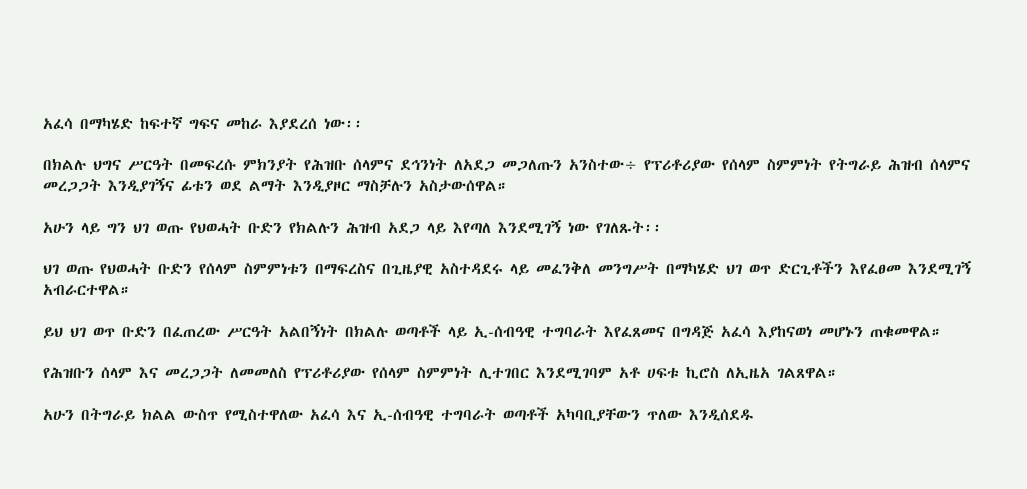አፈሳ በማካሄድ ከፍተኛ ግፍና መከራ እያደረሰ ነው፡፡

በክልሉ ህግና ሥርዓት በመፍረሱ ምክንያት የሕዝቡ ሰላምና ደኅንነት ለአደጋ መጋለጡን አንስተው÷ የፕሪቶሪያው የሰላም ስምምነት የትግራይ ሕዝብ ሰላምና መረጋጋት እንዲያገኝና ፊቱን ወደ ልማት እንዲያዞር ማስቻሉን አስታውሰዋል።

አሁን ላይ ግን ህገ ወጡ የህወሓት ቡድን የክልሉን ሕዝብ አደጋ ላይ እየጣለ እንደሚገኝ ነው የገለጹት፡፡

ህገ ወጡ የህወሓት ቡድን የሰላም ስምምነቱን በማፍረስና በጊዜያዊ አስተዳደሩ ላይ መፈንቅለ መንግሥት በማካሄድ ህገ ወጥ ድርጊቶችን እየፈፀመ እንደሚገኝ አብራርተዋል።

ይህ ህገ ወጥ ቡድን በፈጠረው ሥርዓት አልበኝነት በክልሉ ወጣቶች ላይ ኢ-ሰብዓዊ ተግባራት እየፈጸመና በግዳጅ አፈሳ እያከናወነ መሆኑን ጠቁመዋል።

የሕዝቡን ሰላም እና መረጋጋት ለመመለስ የፕሪቶሪያው የሰላም ስምምነት ሊተገበር እንደሚገባም አቶ ሀፍቱ ኪሮስ ለኢዜአ ገልጸዋል።

አሁን በትግራይ ክልል ውስጥ የሚስተዋለው አፈሳ እና ኢ-ሰብዓዊ ተግባራት ወጣቶች አካባቢያቸውን ጥለው እንዲሰደዱ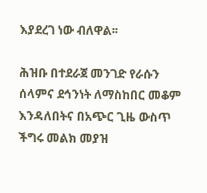እያደረገ ነው ብለዋል፡፡

ሕዝቡ በተደራጀ መንገድ የራሱን ሰላምና ደኅንነት ለማስከበር መቆም እንዳለበትና በአጭር ጊዜ ውስጥ ችግሩ መልክ መያዝ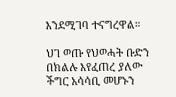እንደሚገባ ተናግረዋል።

ህገ ወጡ የህወሓት ቡድን በክልሉ እየፈጠረ ያለው ችግር አሳሳቢ መሆኑን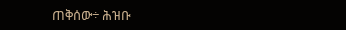ጠቅሰው÷ ሕዝቡ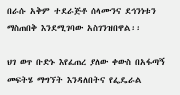በራሱ አቅም ተደራጅቶ ሰላሙንና ደኅንነቱን ማስጠበቅ እንደሚገባው አስገንዝበዋል፡፡

ህገ ወጥ ቡድኑ እየፈጠረ ያለው ቀውስ በአፋጣኝ መፍትሄ ማግኘት እንዳለበትና የፌዴራል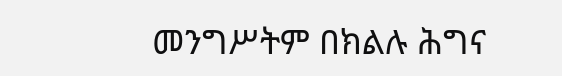መንግሥትም በክልሉ ሕግና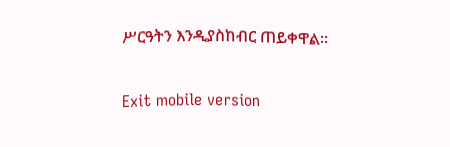ሥርዓትን እንዲያስከብር ጠይቀዋል፡፡

Exit mobile version